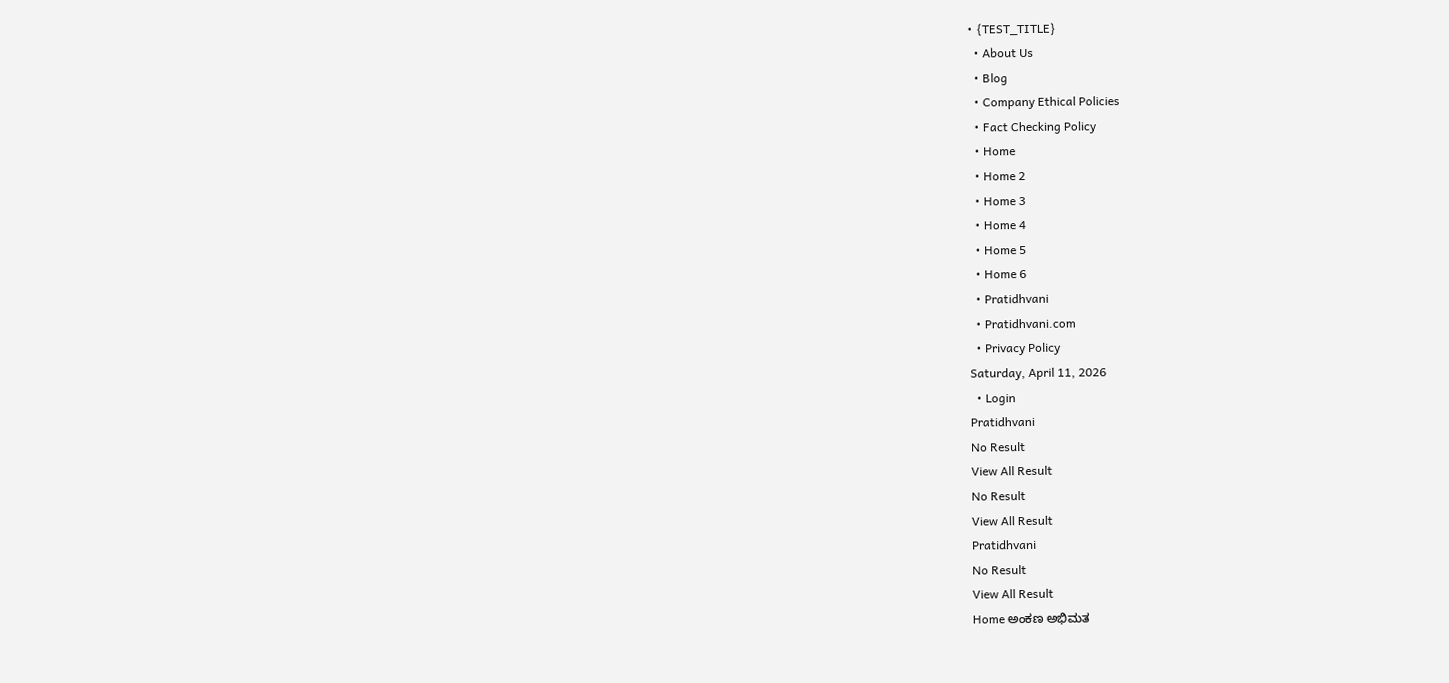• {TEST_TITLE}
  • About Us
  • Blog
  • Company Ethical Policies
  • Fact Checking Policy
  • Home
  • Home 2
  • Home 3
  • Home 4
  • Home 5
  • Home 6
  • Pratidhvani
  • Pratidhvani.com
  • Privacy Policy
Saturday, April 11, 2026
  • Login
Pratidhvani
No Result
View All Result
No Result
View All Result
Pratidhvani
No Result
View All Result
Home ಅಂಕಣ ಅಭಿಮತ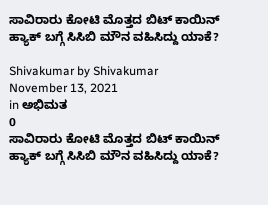ಸಾವಿರಾರು ಕೋಟಿ ಮೊತ್ತದ ಬಿಟ್ ಕಾಯಿನ್ ಹ್ಯಾಕ್ ಬಗ್ಗೆ ಸಿಸಿಬಿ ಮೌನ ವಹಿಸಿದ್ದು ಯಾಕೆ?

Shivakumar by Shivakumar
November 13, 2021
in ಅಭಿಮತ
0
ಸಾವಿರಾರು ಕೋಟಿ ಮೊತ್ತದ ಬಿಟ್ ಕಾಯಿನ್ ಹ್ಯಾಕ್ ಬಗ್ಗೆ ಸಿಸಿಬಿ ಮೌನ ವಹಿಸಿದ್ದು ಯಾಕೆ?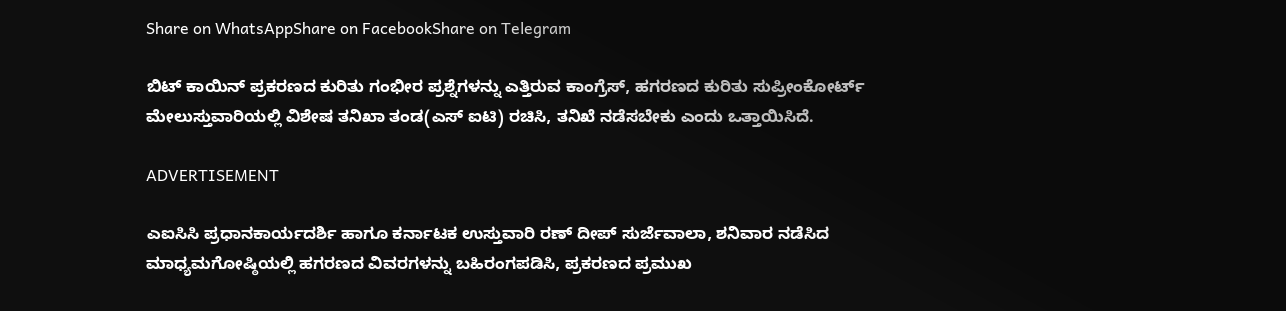Share on WhatsAppShare on FacebookShare on Telegram

ಬಿಟ್ ಕಾಯಿನ್ ಪ್ರಕರಣದ ಕುರಿತು ಗಂಭೀರ ಪ್ರಶ್ನೆಗಳನ್ನು ಎತ್ತಿರುವ ಕಾಂಗ್ರೆಸ್, ಹಗರಣದ ಕುರಿತು ಸುಪ್ರೀಂಕೋರ್ಟ್ ಮೇಲುಸ್ತುವಾರಿಯಲ್ಲಿ ವಿಶೇಷ ತನಿಖಾ ತಂಡ(ಎಸ್ ಐಟಿ) ರಚಿಸಿ, ತನಿಖೆ ನಡೆಸಬೇಕು ಎಂದು ಒತ್ತಾಯಿಸಿದೆ.

ADVERTISEMENT

ಎಐಸಿಸಿ ಪ್ರಧಾನಕಾರ್ಯದರ್ಶಿ ಹಾಗೂ ಕರ್ನಾಟಕ ಉಸ್ತುವಾರಿ ರಣ್ ದೀಪ್ ಸುರ್ಜೆವಾಲಾ, ಶನಿವಾರ ನಡೆಸಿದ ಮಾಧ್ಯಮಗೋಷ್ಠಿಯಲ್ಲಿ ಹಗರಣದ ವಿವರಗಳನ್ನು ಬಹಿರಂಗಪಡಿಸಿ, ಪ್ರಕರಣದ ಪ್ರಮುಖ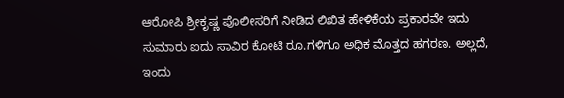ಆರೋಪಿ ಶ್ರೀಕೃಷ್ಣ ಪೊಲೀಸರಿಗೆ ನೀಡಿದ ಲಿಖಿತ ಹೇಳಿಕೆಯ ಪ್ರಕಾರವೇ ಇದು ಸುಮಾರು ಐದು ಸಾವಿರ ಕೋಟಿ ರೂ.ಗಳಿಗೂ ಅಧಿಕ ಮೊತ್ತದ ಹಗರಣ. ಅಲ್ಲದೆ, ಇಂದು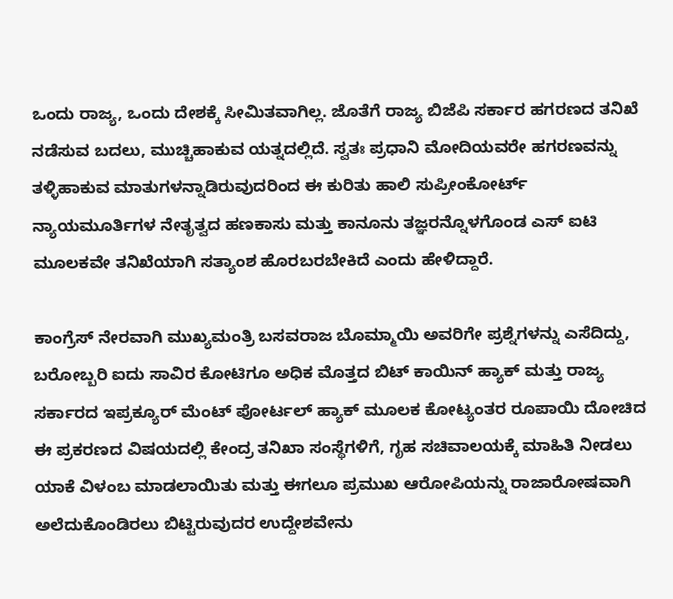ಒಂದು ರಾಜ್ಯ, ಒಂದು ದೇಶಕ್ಕೆ ಸೀಮಿತವಾಗಿಲ್ಲ. ಜೊತೆಗೆ ರಾಜ್ಯ ಬಿಜೆಪಿ ಸರ್ಕಾರ ಹಗರಣದ ತನಿಖೆ ನಡೆಸುವ ಬದಲು, ಮುಚ್ಚಿಹಾಕುವ ಯತ್ನದಲ್ಲಿದೆ. ಸ್ವತಃ ಪ್ರಧಾನಿ ಮೋದಿಯವರೇ ಹಗರಣವನ್ನು ತಳ್ಳಿಹಾಕುವ ಮಾತುಗಳನ್ನಾಡಿರುವುದರಿಂದ ಈ ಕುರಿತು ಹಾಲಿ ಸುಪ್ರೀಂಕೋರ್ಟ್ ನ್ಯಾಯಮೂರ್ತಿಗಳ ನೇತೃತ್ವದ ಹಣಕಾಸು ಮತ್ತು ಕಾನೂನು ತಜ್ಞರನ್ನೊಳಗೊಂಡ ಎಸ್ ಐಟಿ ಮೂಲಕವೇ ತನಿಖೆಯಾಗಿ ಸತ್ಯಾಂಶ ಹೊರಬರಬೇಕಿದೆ ಎಂದು ಹೇಳಿದ್ದಾರೆ.

ಕಾಂಗ್ರೆಸ್ ನೇರವಾಗಿ ಮುಖ್ಯಮಂತ್ರಿ ಬಸವರಾಜ ಬೊಮ್ಮಾಯಿ ಅವರಿಗೇ ಪ್ರಶ್ನೆಗಳನ್ನು ಎಸೆದಿದ್ದು, ಬರೋಬ್ಬರಿ ಐದು ಸಾವಿರ ಕೋಟಿಗೂ ಅಧಿಕ ಮೊತ್ತದ ಬಿಟ್ ಕಾಯಿನ್ ಹ್ಯಾಕ್ ಮತ್ತು ರಾಜ್ಯ ಸರ್ಕಾರದ ಇಪ್ರಕ್ಯೂರ್ ಮೆಂಟ್ ಪೋರ್ಟಲ್ ಹ್ಯಾಕ್ ಮೂಲಕ ಕೋಟ್ಯಂತರ ರೂಪಾಯಿ ದೋಚಿದ ಈ ಪ್ರಕರಣದ ವಿಷಯದಲ್ಲಿ ಕೇಂದ್ರ ತನಿಖಾ ಸಂಸ್ಥೆಗಳಿಗೆ, ಗೃಹ ಸಚಿವಾಲಯಕ್ಕೆ ಮಾಹಿತಿ ನೀಡಲು ಯಾಕೆ ವಿಳಂಬ ಮಾಡಲಾಯಿತು ಮತ್ತು ಈಗಲೂ ಪ್ರಮುಖ ಆರೋಪಿಯನ್ನು ರಾಜಾರೋಷವಾಗಿ ಅಲೆದುಕೊಂಡಿರಲು ಬಿಟ್ಟಿರುವುದರ ಉದ್ದೇಶವೇನು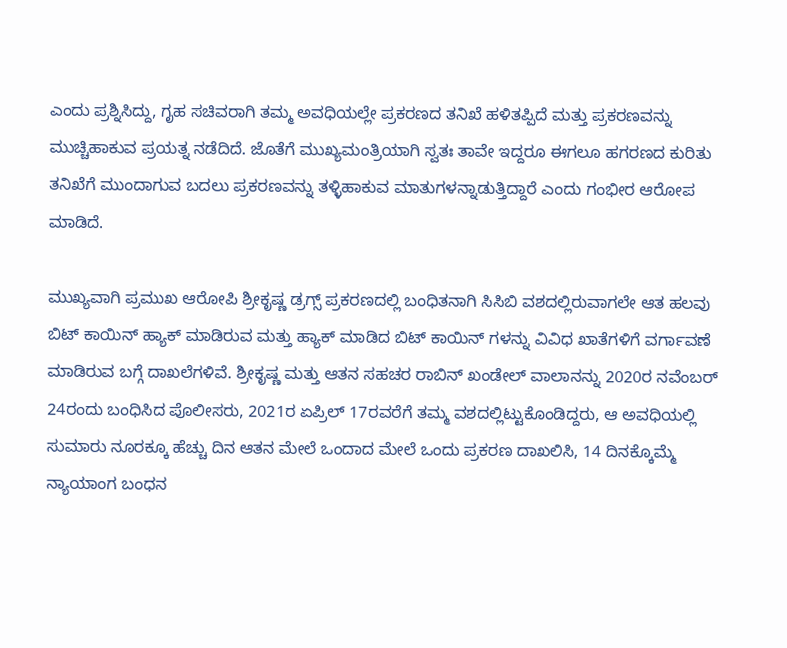ಎಂದು ಪ್ರಶ್ನಿಸಿದ್ದು, ಗೃಹ ಸಚಿವರಾಗಿ ತಮ್ಮ ಅವಧಿಯಲ್ಲೇ ಪ್ರಕರಣದ ತನಿಖೆ ಹಳಿತಪ್ಪಿದೆ ಮತ್ತು ಪ್ರಕರಣವನ್ನು ಮುಚ್ಚಿಹಾಕುವ ಪ್ರಯತ್ನ ನಡೆದಿದೆ. ಜೊತೆಗೆ ಮುಖ್ಯಮಂತ್ರಿಯಾಗಿ ಸ್ವತಃ ತಾವೇ ಇದ್ದರೂ ಈಗಲೂ ಹಗರಣದ ಕುರಿತು ತನಿಖೆಗೆ ಮುಂದಾಗುವ ಬದಲು ಪ್ರಕರಣವನ್ನು ತಳ್ಳಿಹಾಕುವ ಮಾತುಗಳನ್ನಾಡುತ್ತಿದ್ದಾರೆ ಎಂದು ಗಂಭೀರ ಆರೋಪ ಮಾಡಿದೆ.

ಮುಖ್ಯವಾಗಿ ಪ್ರಮುಖ ಆರೋಪಿ ಶ್ರೀಕೃಷ್ಣ ಡ್ರಗ್ಸ್ ಪ್ರಕರಣದಲ್ಲಿ ಬಂಧಿತನಾಗಿ ಸಿಸಿಬಿ ವಶದಲ್ಲಿರುವಾಗಲೇ ಆತ ಹಲವು ಬಿಟ್ ಕಾಯಿನ್ ಹ್ಯಾಕ್ ಮಾಡಿರುವ ಮತ್ತು ಹ್ಯಾಕ್ ಮಾಡಿದ ಬಿಟ್ ಕಾಯಿನ್ ಗಳನ್ನು ವಿವಿಧ ಖಾತೆಗಳಿಗೆ ವರ್ಗಾವಣೆ ಮಾಡಿರುವ ಬಗ್ಗೆ ದಾಖಲೆಗಳಿವೆ. ಶ್ರೀಕೃಷ್ಣ ಮತ್ತು ಆತನ ಸಹಚರ ರಾಬಿನ್ ಖಂಡೇಲ್ ವಾಲಾನನ್ನು 2020ರ ನವೆಂಬರ್ 24ರಂದು ಬಂಧಿಸಿದ ಪೊಲೀಸರು, 2021ರ ಏಪ್ರಿಲ್ 17ರವರೆಗೆ ತಮ್ಮ ವಶದಲ್ಲಿಟ್ಟುಕೊಂಡಿದ್ದರು, ಆ ಅವಧಿಯಲ್ಲಿ ಸುಮಾರು ನೂರಕ್ಕೂ ಹೆಚ್ಚು ದಿನ ಆತನ ಮೇಲೆ ಒಂದಾದ ಮೇಲೆ ಒಂದು ಪ್ರಕರಣ ದಾಖಲಿಸಿ, 14 ದಿನಕ್ಕೊಮ್ಮೆ ನ್ಯಾಯಾಂಗ ಬಂಧನ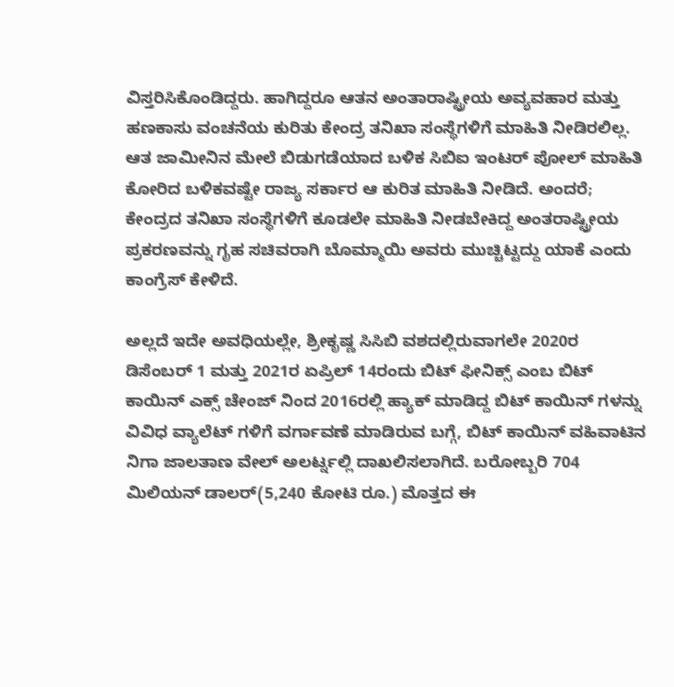ವಿಸ್ತರಿಸಿಕೊಂಡಿದ್ದರು. ಹಾಗಿದ್ದರೂ ಆತನ ಅಂತಾರಾಷ್ಟ್ರೀಯ ಅವ್ಯವಹಾರ ಮತ್ತು ಹಣಕಾಸು ವಂಚನೆಯ ಕುರಿತು ಕೇಂದ್ರ ತನಿಖಾ ಸಂಸ್ಥೆಗಳಿಗೆ ಮಾಹಿತಿ ನೀಡಿರಲಿಲ್ಲ. ಆತ ಜಾಮೀನಿನ ಮೇಲೆ ಬಿಡುಗಡೆಯಾದ ಬಳಿಕ ಸಿಬಿಐ ಇಂಟರ್ ಪೋಲ್ ಮಾಹಿತಿ ಕೋರಿದ ಬಳಿಕವಷ್ಟೇ ರಾಜ್ಯ ಸರ್ಕಾರ ಆ ಕುರಿತ ಮಾಹಿತಿ ನೀಡಿದೆ. ಅಂದರೆ; ಕೇಂದ್ರದ ತನಿಖಾ ಸಂಸ್ಥೆಗಳಿಗೆ ಕೂಡಲೇ ಮಾಹಿತಿ ನೀಡಬೇಕಿದ್ದ ಅಂತರಾಷ್ಟ್ರೀಯ ಪ್ರಕರಣವನ್ನು ಗೃಹ ಸಚಿವರಾಗಿ ಬೊಮ್ಮಾಯಿ ಅವರು ಮುಚ್ಚಿಟ್ಟದ್ದು ಯಾಕೆ ಎಂದು ಕಾಂಗ್ರೆಸ್ ಕೇಳಿದೆ.

ಅಲ್ಲದೆ ಇದೇ ಅವಧಿಯಲ್ಲೇ, ಶ್ರೀಕೃಷ್ಣ ಸಿಸಿಬಿ ವಶದಲ್ಲಿರುವಾಗಲೇ 2020ರ ಡಿಸೆಂಬರ್ 1 ಮತ್ತು 2021ರ ಏಪ್ರಿಲ್ 14ರಂದು ಬಿಟ್ ಫೀನಿಕ್ಸ್ ಎಂಬ ಬಿಟ್ ಕಾಯಿನ್ ಎಕ್ಸ್ ಚೇಂಜ್ ನಿಂದ 2016ರಲ್ಲಿ ಹ್ಯಾಕ್ ಮಾಡಿದ್ದ ಬಿಟ್ ಕಾಯಿನ್ ಗಳನ್ನು ವಿವಿಧ ವ್ಯಾಲೆಟ್ ಗಳಿಗೆ ವರ್ಗಾವಣೆ ಮಾಡಿರುವ ಬಗ್ಗೆ, ಬಿಟ್ ಕಾಯಿನ್ ವಹಿವಾಟಿನ ನಿಗಾ ಜಾಲತಾಣ ವೇಲ್ ಅಲರ್ಟ್ನಲ್ಲಿ ದಾಖಲಿಸಲಾಗಿದೆ. ಬರೋಬ್ಬರಿ 704 ಮಿಲಿಯನ್ ಡಾಲರ್(5,240 ಕೋಟಿ ರೂ.) ಮೊತ್ತದ ಈ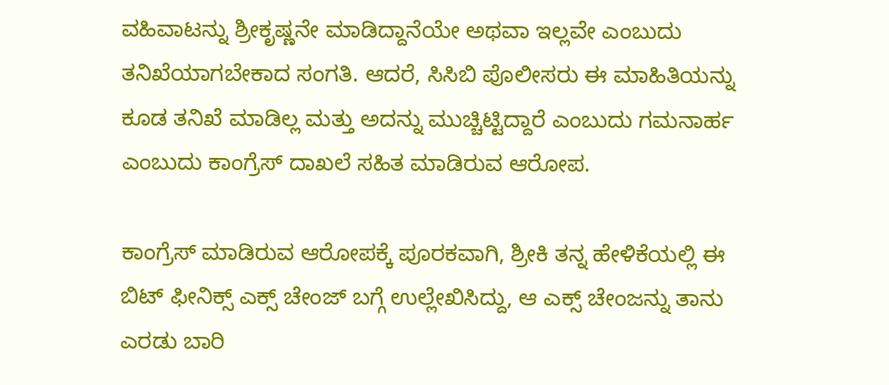ವಹಿವಾಟನ್ನು ಶ್ರೀಕೃಷ್ಣನೇ ಮಾಡಿದ್ದಾನೆಯೇ ಅಥವಾ ಇಲ್ಲವೇ ಎಂಬುದು ತನಿಖೆಯಾಗಬೇಕಾದ ಸಂಗತಿ. ಆದರೆ, ಸಿಸಿಬಿ ಪೊಲೀಸರು ಈ ಮಾಹಿತಿಯನ್ನು ಕೂಡ ತನಿಖೆ ಮಾಡಿಲ್ಲ ಮತ್ತು ಅದನ್ನು ಮುಚ್ಚಿಟ್ಟಿದ್ದಾರೆ ಎಂಬುದು ಗಮನಾರ್ಹ ಎಂಬುದು ಕಾಂಗ್ರೆಸ್ ದಾಖಲೆ ಸಹಿತ ಮಾಡಿರುವ ಆರೋಪ.

ಕಾಂಗ್ರೆಸ್ ಮಾಡಿರುವ ಆರೋಪಕ್ಕೆ ಪೂರಕವಾಗಿ, ಶ್ರೀಕಿ ತನ್ನ ಹೇಳಿಕೆಯಲ್ಲಿ ಈ ಬಿಟ್ ಫೀನಿಕ್ಸ್ ಎಕ್ಸ್ ಚೇಂಜ್ ಬಗ್ಗೆ ಉಲ್ಲೇಖಿಸಿದ್ದು, ಆ ಎಕ್ಸ್ ಚೇಂಜನ್ನು ತಾನು ಎರಡು ಬಾರಿ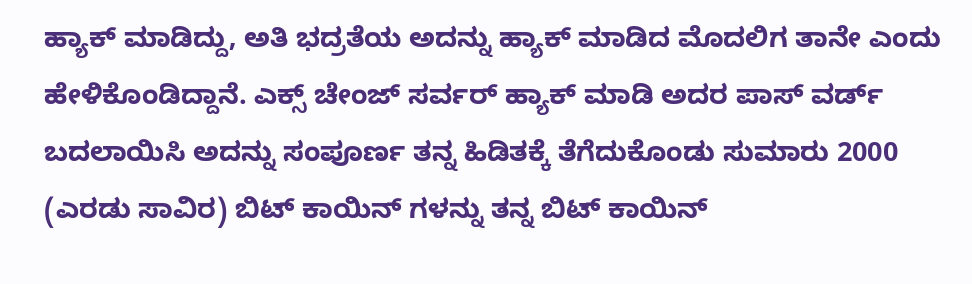ಹ್ಯಾಕ್ ಮಾಡಿದ್ದು, ಅತಿ ಭದ್ರತೆಯ ಅದನ್ನು ಹ್ಯಾಕ್ ಮಾಡಿದ ಮೊದಲಿಗ ತಾನೇ ಎಂದು ಹೇಳಿಕೊಂಡಿದ್ದಾನೆ. ಎಕ್ಸ್ ಚೇಂಜ್ ಸರ್ವರ್ ಹ್ಯಾಕ್ ಮಾಡಿ ಅದರ ಪಾಸ್ ವರ್ಡ್ ಬದಲಾಯಿಸಿ ಅದನ್ನು ಸಂಪೂರ್ಣ ತನ್ನ ಹಿಡಿತಕ್ಕೆ ತೆಗೆದುಕೊಂಡು ಸುಮಾರು 2000 (ಎರಡು ಸಾವಿರ) ಬಿಟ್ ಕಾಯಿನ್ ಗಳನ್ನು ತನ್ನ ಬಿಟ್ ಕಾಯಿನ್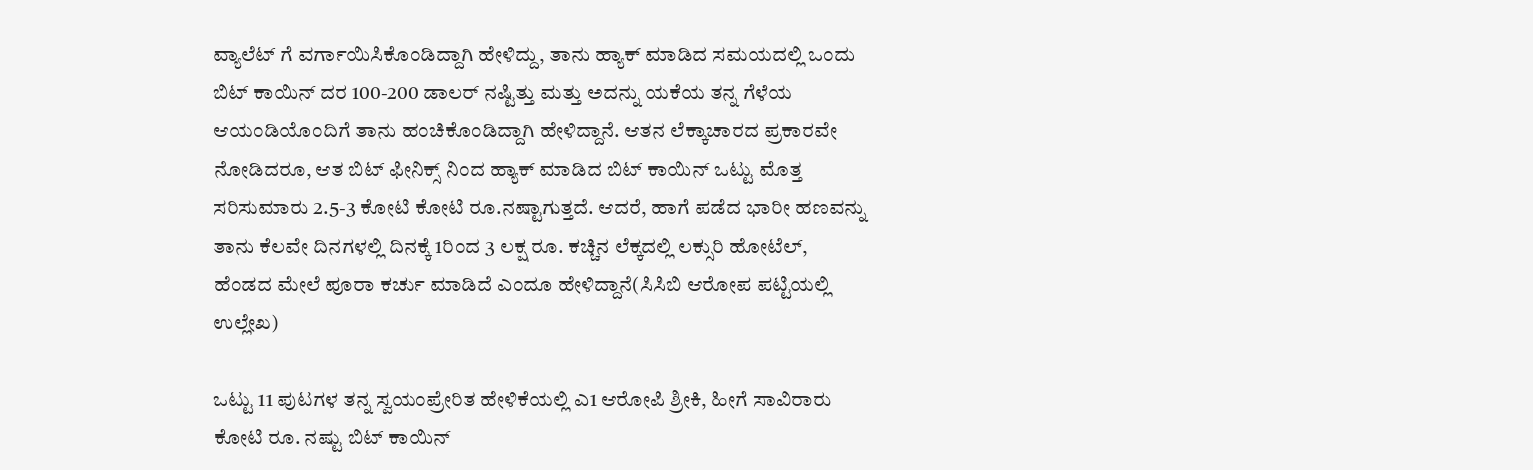ವ್ಯಾಲೆಟ್ ಗೆ ವರ್ಗಾಯಿಸಿಕೊಂಡಿದ್ದಾಗಿ ಹೇಳಿದ್ದು, ತಾನು ಹ್ಯಾಕ್ ಮಾಡಿದ ಸಮಯದಲ್ಲಿ ಒಂದು ಬಿಟ್ ಕಾಯಿನ್ ದರ 100-200 ಡಾಲರ್ ನಷ್ಟಿತ್ತು ಮತ್ತು ಅದನ್ನು ಯಕೆಯ ತನ್ನ ಗೆಳೆಯ ಆಯಂಡಿಯೊಂದಿಗೆ ತಾನು ಹಂಚಿಕೊಂಡಿದ್ದಾಗಿ ಹೇಳಿದ್ದಾನೆ. ಆತನ ಲೆಕ್ಕಾಚಾರದ ಪ್ರಕಾರವೇ ನೋಡಿದರೂ, ಆತ ಬಿಟ್ ಫೀನಿಕ್ಸ್ ನಿಂದ ಹ್ಯಾಕ್ ಮಾಡಿದ ಬಿಟ್ ಕಾಯಿನ್ ಒಟ್ಟು ಮೊತ್ತ ಸರಿಸುಮಾರು 2.5-3 ಕೋಟಿ ಕೋಟಿ ರೂ.ನಷ್ಟಾಗುತ್ತದೆ. ಆದರೆ, ಹಾಗೆ ಪಡೆದ ಭಾರೀ ಹಣವನ್ನು ತಾನು ಕೆಲವೇ ದಿನಗಳಲ್ಲಿ ದಿನಕ್ಕೆ 1ರಿಂದ 3 ಲಕ್ಷ ರೂ. ಕಚ್ಚಿನ ಲೆಕ್ಕದಲ್ಲಿ ಲಕ್ಸುರಿ ಹೋಟೆಲ್, ಹೆಂಡದ ಮೇಲೆ ಪೂರಾ ಕರ್ಚು ಮಾಡಿದೆ ಎಂದೂ ಹೇಳಿದ್ದಾನೆ(ಸಿಸಿಬಿ ಆರೋಪ ಪಟ್ಟಿಯಲ್ಲಿ ಉಲ್ಲೇಖ)

ಒಟ್ಟು 11 ಪುಟಗಳ ತನ್ನ ಸ್ವಯಂಪ್ರೇರಿತ ಹೇಳಿಕೆಯಲ್ಲಿ ಎ1 ಆರೋಪಿ ಶ್ರೀಕಿ, ಹೀಗೆ ಸಾವಿರಾರು ಕೋಟಿ ರೂ. ನಷ್ಟು ಬಿಟ್ ಕಾಯಿನ್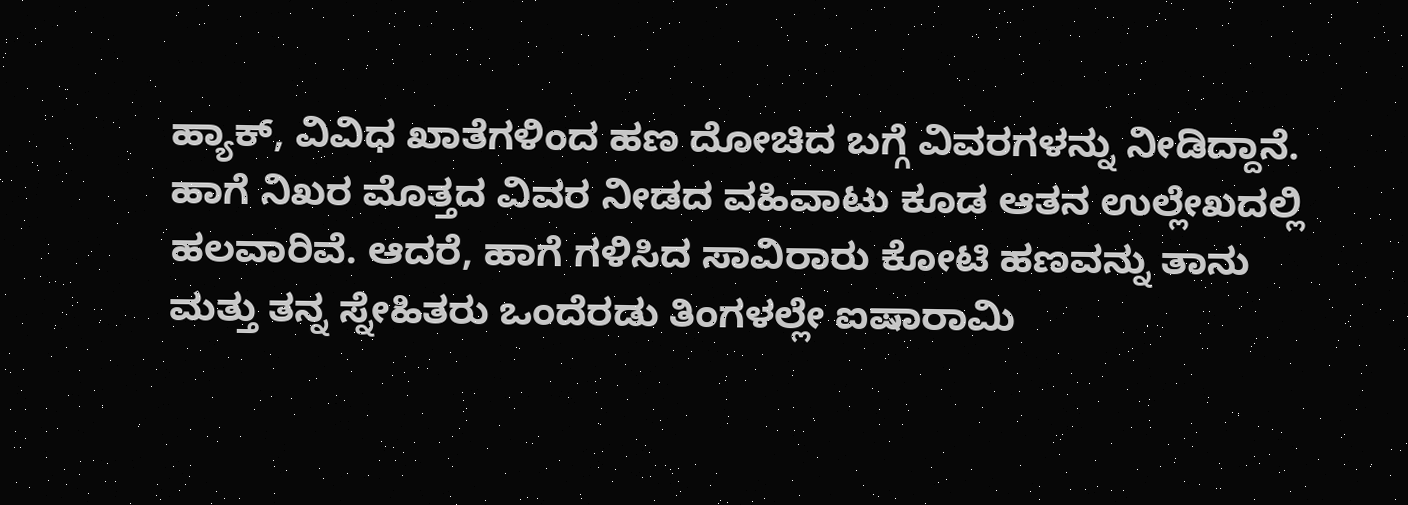ಹ್ಯಾಕ್, ವಿವಿಧ ಖಾತೆಗಳಿಂದ ಹಣ ದೋಚಿದ ಬಗ್ಗೆ ವಿವರಗಳನ್ನು ನೀಡಿದ್ದಾನೆ. ಹಾಗೆ ನಿಖರ ಮೊತ್ತದ ವಿವರ ನೀಡದ ವಹಿವಾಟು ಕೂಡ ಆತನ ಉಲ್ಲೇಖದಲ್ಲಿ ಹಲವಾರಿವೆ. ಆದರೆ, ಹಾಗೆ ಗಳಿಸಿದ ಸಾವಿರಾರು ಕೋಟಿ ಹಣವನ್ನು ತಾನು ಮತ್ತು ತನ್ನ ಸ್ನೇಹಿತರು ಒಂದೆರಡು ತಿಂಗಳಲ್ಲೇ ಐಷಾರಾಮಿ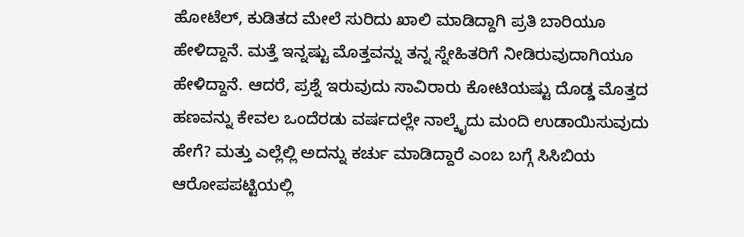ಹೋಟೆಲ್, ಕುಡಿತದ ಮೇಲೆ ಸುರಿದು ಖಾಲಿ ಮಾಡಿದ್ದಾಗಿ ಪ್ರತಿ ಬಾರಿಯೂ ಹೇಳಿದ್ದಾನೆ. ಮತ್ತೆ ಇನ್ನಷ್ಟು ಮೊತ್ತವನ್ನು ತನ್ನ ಸ್ನೇಹಿತರಿಗೆ ನೀಡಿರುವುದಾಗಿಯೂ ಹೇಳಿದ್ದಾನೆ. ಆದರೆ, ಪ್ರಶ್ನೆ ಇರುವುದು ಸಾವಿರಾರು ಕೋಟಿಯಷ್ಟು ದೊಡ್ಡ ಮೊತ್ತದ ಹಣವನ್ನು ಕೇವಲ ಒಂದೆರಡು ವರ್ಷದಲ್ಲೇ ನಾಲ್ಕೈದು ಮಂದಿ ಉಡಾಯಿಸುವುದು ಹೇಗೆ? ಮತ್ತು ಎಲ್ಲೆಲ್ಲಿ ಅದನ್ನು ಕರ್ಚು ಮಾಡಿದ್ದಾರೆ ಎಂಬ ಬಗ್ಗೆ ಸಿಸಿಬಿಯ ಆರೋಪಪಟ್ಟಿಯಲ್ಲಿ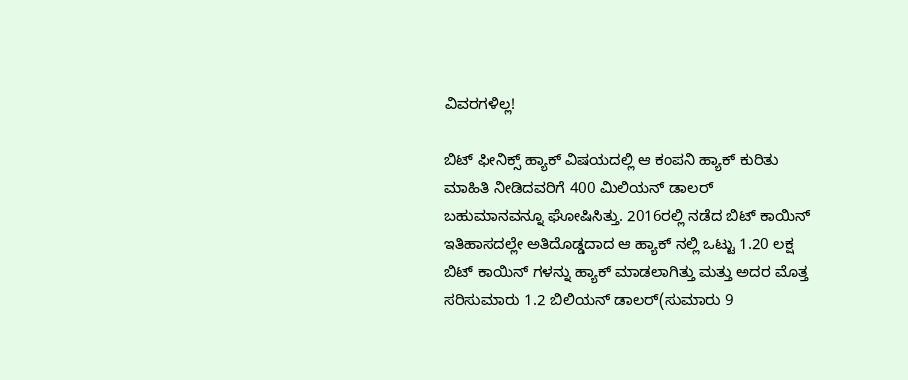ವಿವರಗಳಿಲ್ಲ!

ಬಿಟ್ ಫೀನಿಕ್ಸ್ ಹ್ಯಾಕ್ ವಿಷಯದಲ್ಲಿ ಆ ಕಂಪನಿ ಹ್ಯಾಕ್ ಕುರಿತು ಮಾಹಿತಿ ನೀಡಿದವರಿಗೆ 400 ಮಿಲಿಯನ್ ಡಾಲರ್ ಬಹುಮಾನವನ್ನೂ ಘೋಷಿಸಿತ್ತು. 2016ರಲ್ಲಿ ನಡೆದ ಬಿಟ್ ಕಾಯಿನ್ ಇತಿಹಾಸದಲ್ಲೇ ಅತಿದೊಡ್ಡದಾದ ಆ ಹ್ಯಾಕ್ ನಲ್ಲಿ ಒಟ್ಟು 1.20 ಲಕ್ಷ ಬಿಟ್ ಕಾಯಿನ್ ಗಳನ್ನು ಹ್ಯಾಕ್ ಮಾಡಲಾಗಿತ್ತು ಮತ್ತು ಅದರ ಮೊತ್ತ ಸರಿಸುಮಾರು 1.2 ಬಿಲಿಯನ್ ಡಾಲರ್(ಸುಮಾರು 9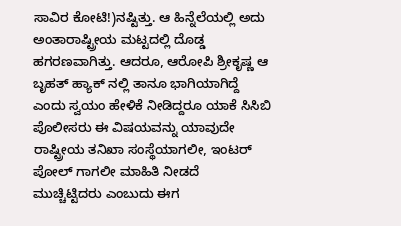ಸಾವಿರ ಕೋಟಿ!)ನಷ್ಟಿತ್ತು. ಆ ಹಿನ್ನೆಲೆಯಲ್ಲಿ ಅದು ಅಂತಾರಾಷ್ಟ್ರೀಯ ಮಟ್ಟದಲ್ಲಿ ದೊಡ್ಡ ಹಗರಣವಾಗಿತ್ತು. ಆದರೂ, ಆರೋಪಿ ಶ್ರೀಕೃಷ್ಣ ಆ ಬೃಹತ್ ಹ್ಯಾಕ್ ನಲ್ಲಿ ತಾನೂ ಭಾಗಿಯಾಗಿದ್ದೆ ಎಂದು ಸ್ವಯಂ ಹೇಳಿಕೆ ನೀಡಿದ್ದರೂ ಯಾಕೆ ಸಿಸಿಬಿ ಪೊಲೀಸರು ಈ ವಿಷಯವನ್ನು ಯಾವುದೇ ರಾಷ್ಟ್ರೀಯ ತನಿಖಾ ಸಂಸ್ಥೆಯಾಗಲೀ, ಇಂಟರ್ ಪೋಲ್ ಗಾಗಲೀ ಮಾಹಿತಿ ನೀಡದೆ ಮುಚ್ಚಿಟ್ಟಿದರು ಎಂಬುದು ಈಗ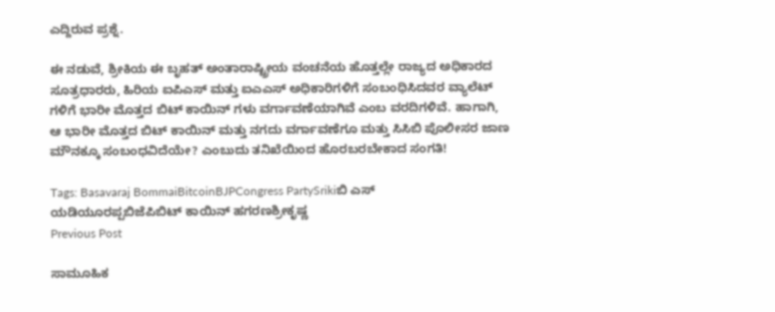ಎದ್ದಿರುವ ಪ್ರಶ್ನೆ.

ಈ ನಡುವೆ, ಶ್ರೀಕಿಯ ಈ ಬೃಹತ್ ಅಂತಾರಾಷ್ಟ್ರೀಯ ವಂಚನೆಯ ಹೊತ್ತಲ್ಲೇ ರಾಜ್ಯದ ಅಧಿಕಾರದ ಸೂತ್ರಧಾರರು, ಹಿರಿಯ ಐಪಿಎಸ್ ಮತ್ತು ಐಎಎಸ್ ಅಧಿಕಾರಿಗಳಿಗೆ ಸಂಬಂಧಿಸಿದವರ ವ್ಯಾಲೆಟ್ ಗಳಿಗೆ ಭಾರೀ ಮೊತ್ತದ ಬಿಟ್ ಕಾಯಿನ್ ಗಳು ವರ್ಗಾವಣೆಯಾಗಿವೆ ಎಂಬ ವರದಿಗಳಿವೆ. ಹಾಗಾಗಿ, ಆ ಭಾರೀ ಮೊತ್ತದ ಬಿಟ್ ಕಾಯಿನ್ ಮತ್ತು ನಗದು ವರ್ಗಾವಣೆಗೂ ಮತ್ತು ಸಿಸಿಬಿ ಪೊಲೀಸರ ಜಾಣ ಮೌನಕ್ಕೂ ಸಂಬಂಧವಿದೆಯೇ? ಎಂಬುದು ತನಿಖೆಯಿಂದ ಹೊರಬರಬೇಕಾದ ಸಂಗತಿ!

Tags: Basavaraj BommaiBitcoinBJPCongress PartySrikiಬಿ ಎಸ್ ಯಡಿಯೂರಪ್ಪಬಿಜೆಪಿಬಿಟ್ ಕಾಯಿನ್ ಹಗರಣಶ್ರೀಕೃಷ್ಣ
Previous Post

ಸಾಮೂಹಿಕ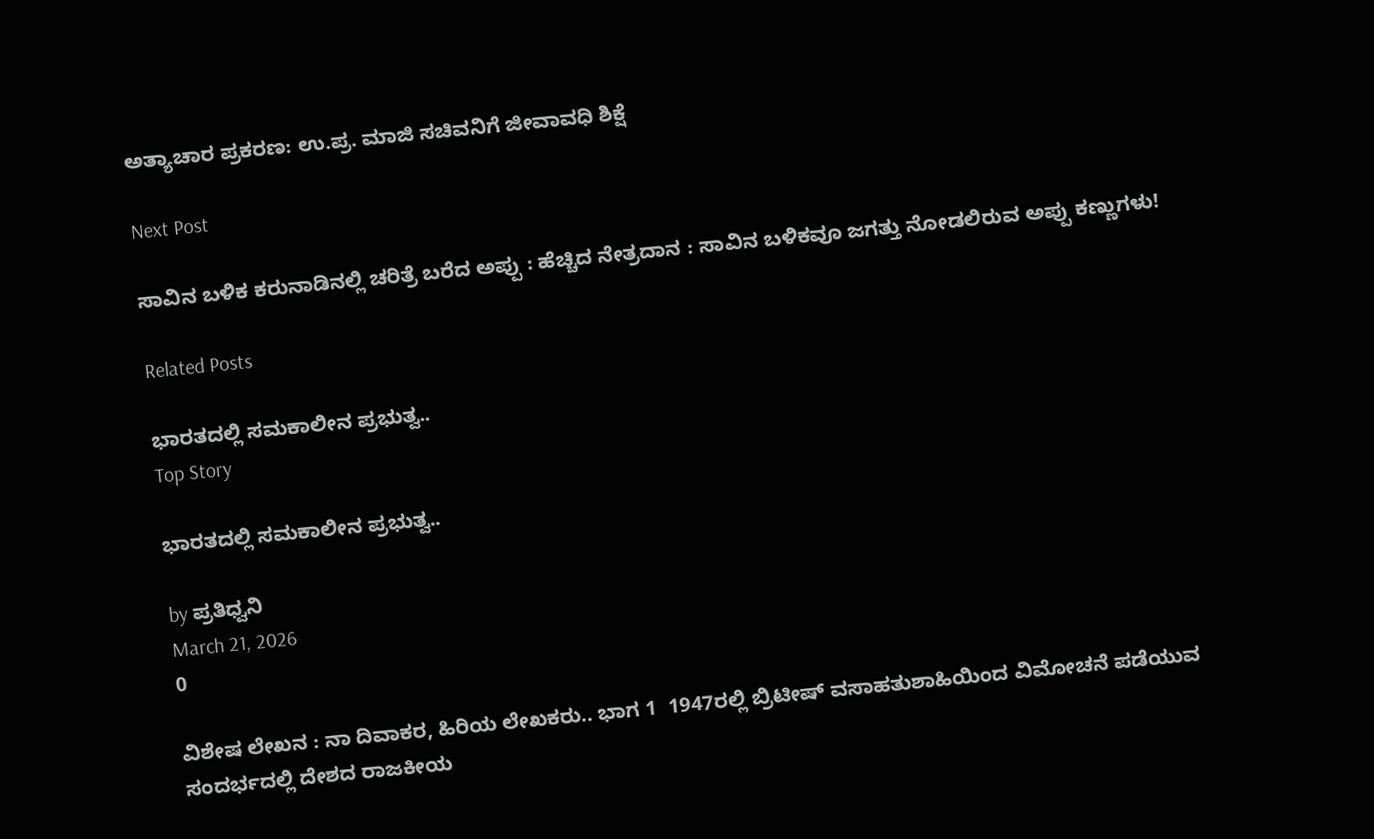ಅತ್ಯಾಚಾರ ಪ್ರಕರಣ: ಉ.ಪ್ರ. ಮಾಜಿ ಸಚಿವನಿಗೆ ಜೀವಾವಧಿ ಶಿಕ್ಷೆ

Next Post

ಸಾವಿನ ಬಳಿಕ ಕರುನಾಡಿನಲ್ಲಿ ಚರಿತ್ರೆ ಬರೆದ ಅಪ್ಪು : ಹೆಚ್ಚಿದ ನೇತ್ರದಾನ : ಸಾವಿನ ಬಳಿಕವೂ ಜಗತ್ತು ನೋಡಲಿರುವ ಅಪ್ಪು ಕಣ್ಣುಗಳು!

Related Posts

ಭಾರತದಲ್ಲಿ ಸಮಕಾಲೀನ ಪ್ರಭುತ್ವ..
Top Story

ಭಾರತದಲ್ಲಿ ಸಮಕಾಲೀನ ಪ್ರಭುತ್ವ..

by ಪ್ರತಿಧ್ವನಿ
March 21, 2026
0

ವಿಶೇಷ ಲೇಖನ : ನಾ ದಿವಾಕರ, ಹಿರಿಯ ಲೇಖಕರು.. ಭಾಗ 1  1947ರಲ್ಲಿ ಬ್ರಿಟೀಷ್‌ ವಸಾಹತುಶಾಹಿಯಿಂದ ವಿಮೋಚನೆ ಪಡೆಯುವ ಸಂದರ್ಭದಲ್ಲಿ ದೇಶದ ರಾಜಕೀಯ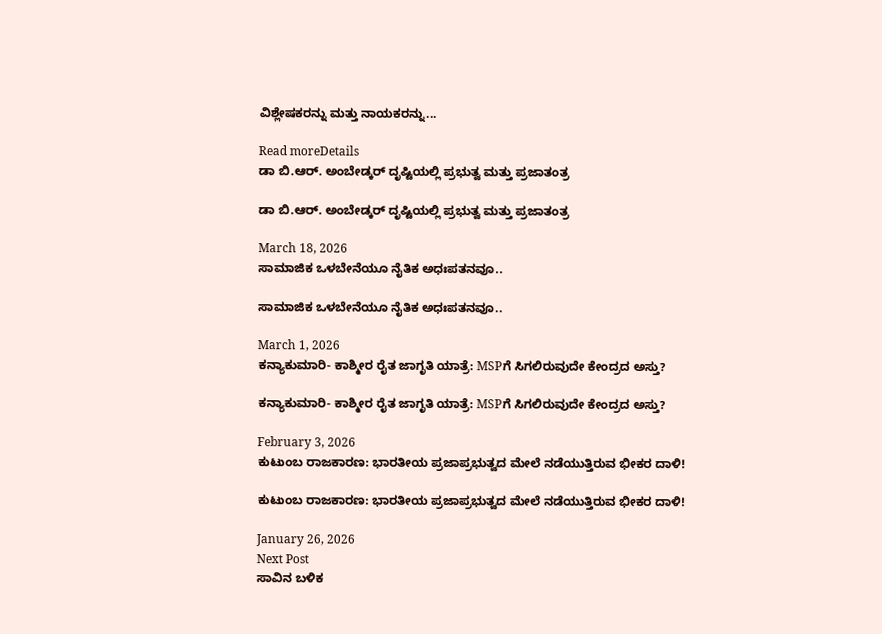ವಿಶ್ಲೇಷಕರನ್ನು ಮತ್ತು ನಾಯಕರನ್ನು...

Read moreDetails
ಡಾ ಬಿ.ಆರ್. ಅಂಬೇಡ್ಕರ್‌ ದೃಷ್ಟಿಯಲ್ಲಿ ಪ್ರಭುತ್ವ ಮತ್ತು ಪ್ರಜಾತಂತ್ರ

ಡಾ ಬಿ.ಆರ್. ಅಂಬೇಡ್ಕರ್‌ ದೃಷ್ಟಿಯಲ್ಲಿ ಪ್ರಭುತ್ವ ಮತ್ತು ಪ್ರಜಾತಂತ್ರ

March 18, 2026
ಸಾಮಾಜಿಕ ಒಳಬೇನೆಯೂ ನೈತಿಕ ಅಧಃಪತನವೂ..

ಸಾಮಾಜಿಕ ಒಳಬೇನೆಯೂ ನೈತಿಕ ಅಧಃಪತನವೂ..

March 1, 2026
ಕನ್ಯಾಕುಮಾರಿ- ಕಾಶ್ಮೀರ ರೈತ ಜಾಗೃತಿ ಯಾತ್ರೆ: MSPಗೆ ಸಿಗಲಿರುವುದೇ ಕೇಂದ್ರದ ಅಸ್ತು?

ಕನ್ಯಾಕುಮಾರಿ- ಕಾಶ್ಮೀರ ರೈತ ಜಾಗೃತಿ ಯಾತ್ರೆ: MSPಗೆ ಸಿಗಲಿರುವುದೇ ಕೇಂದ್ರದ ಅಸ್ತು?

February 3, 2026
ಕುಟುಂಬ ರಾಜಕಾರಣ: ಭಾರತೀಯ ಪ್ರಜಾಪ್ರಭುತ್ವದ ಮೇಲೆ ನಡೆಯುತ್ತಿರುವ ಭೀಕರ ದಾಳಿ!

ಕುಟುಂಬ ರಾಜಕಾರಣ: ಭಾರತೀಯ ಪ್ರಜಾಪ್ರಭುತ್ವದ ಮೇಲೆ ನಡೆಯುತ್ತಿರುವ ಭೀಕರ ದಾಳಿ!

January 26, 2026
Next Post
ಸಾವಿನ ಬಳಿಕ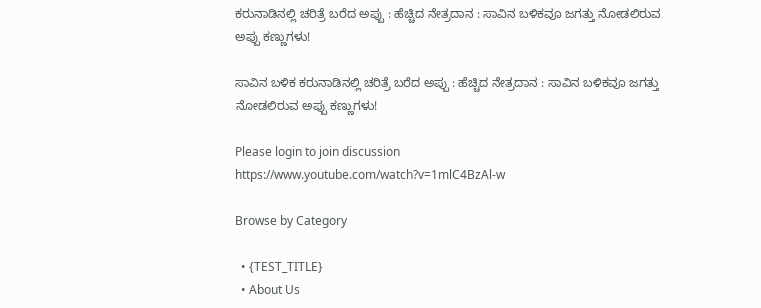ಕರುನಾಡಿನಲ್ಲಿ ಚರಿತ್ರೆ ಬರೆದ ಅಪ್ಪು : ಹೆಚ್ಚಿದ ನೇತ್ರದಾನ : ಸಾವಿನ ಬಳಿಕವೂ ಜಗತ್ತು ನೋಡಲಿರುವ ಅಪ್ಪು ಕಣ್ಣುಗಳು!

ಸಾವಿನ ಬಳಿಕ ಕರುನಾಡಿನಲ್ಲಿ ಚರಿತ್ರೆ ಬರೆದ ಅಪ್ಪು : ಹೆಚ್ಚಿದ ನೇತ್ರದಾನ : ಸಾವಿನ ಬಳಿಕವೂ ಜಗತ್ತು ನೋಡಲಿರುವ ಅಪ್ಪು ಕಣ್ಣುಗಳು!

Please login to join discussion
https://www.youtube.com/watch?v=1mlC4BzAl-w

Browse by Category

  • {TEST_TITLE}
  • About Us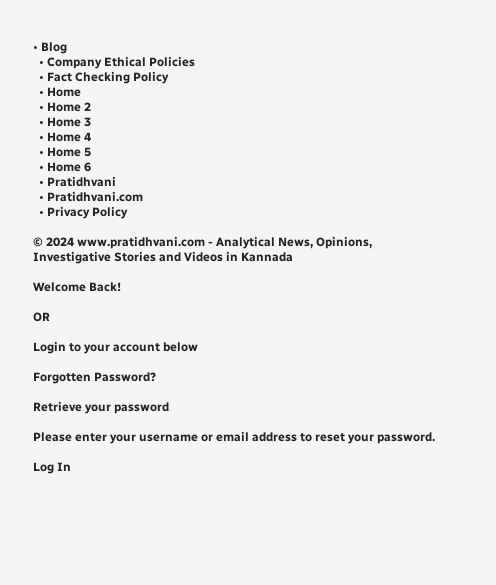• Blog
  • Company Ethical Policies
  • Fact Checking Policy
  • Home
  • Home 2
  • Home 3
  • Home 4
  • Home 5
  • Home 6
  • Pratidhvani
  • Pratidhvani.com
  • Privacy Policy

© 2024 www.pratidhvani.com - Analytical News, Opinions, Investigative Stories and Videos in Kannada

Welcome Back!

OR

Login to your account below

Forgotten Password?

Retrieve your password

Please enter your username or email address to reset your password.

Log In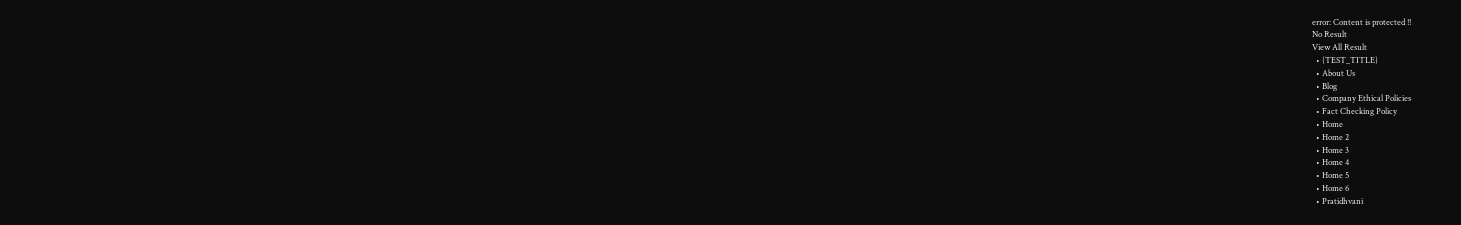error: Content is protected !!
No Result
View All Result
  • {TEST_TITLE}
  • About Us
  • Blog
  • Company Ethical Policies
  • Fact Checking Policy
  • Home
  • Home 2
  • Home 3
  • Home 4
  • Home 5
  • Home 6
  • Pratidhvani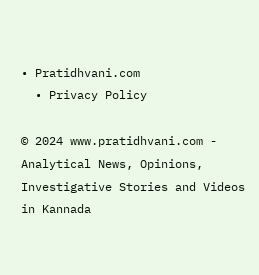• Pratidhvani.com
  • Privacy Policy

© 2024 www.pratidhvani.com - Analytical News, Opinions, Investigative Stories and Videos in Kannada